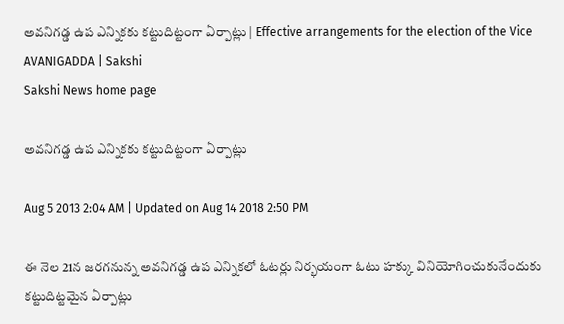అవనిగడ్డ ఉప ఎన్నికకు కట్టుదిట్టంగా ఏర్పాట్లు | Effective arrangements for the election of the Vice AVANIGADDA | Sakshi
Sakshi News home page

అవనిగడ్డ ఉప ఎన్నికకు కట్టుదిట్టంగా ఏర్పాట్లు

Aug 5 2013 2:04 AM | Updated on Aug 14 2018 2:50 PM

ఈ నెల 21న జరగనున్న అవనిగడ్డ ఉప ఎన్నికలో ఓటర్లు నిర్భయంగా ఓటు హక్కు వినియోగించుకునేందుకు కట్టుదిట్టమైన ఏర్పాట్లు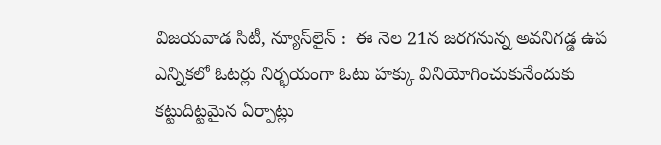విజయవాడ సిటీ, న్యూస్‌లైన్ :  ఈ నెల 21న జరగనున్న అవనిగడ్డ ఉప ఎన్నికలో ఓటర్లు నిర్భయంగా ఓటు హక్కు వినియోగించుకునేందుకు కట్టుదిట్టమైన ఏర్పాట్లు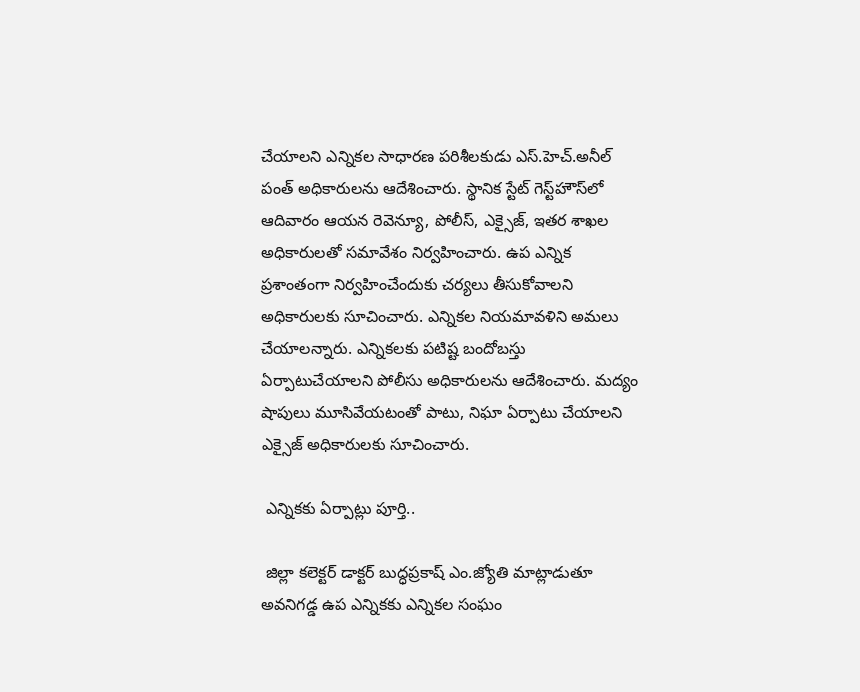చేయాలని ఎన్నికల సాధారణ పరిశీలకుడు ఎస్.హెచ్.అనీల్ పంత్ అధికారులను ఆదేశించారు. స్థానిక స్టేట్ గెస్ట్‌హౌస్‌లో ఆదివారం ఆయన రెవెన్యూ, పోలీస్, ఎక్సైజ్, ఇతర శాఖల అధికారులతో సమావేశం నిర్వహించారు. ఉప ఎన్నిక ప్రశాంతంగా నిర్వహించేందుకు చర్యలు తీసుకోవాలని అధికారులకు సూచించారు. ఎన్నికల నియమావళిని అమలు చేయాలన్నారు. ఎన్నికలకు పటిష్ట బందోబస్తు ఏర్పాటుచేయాలని పోలీసు అధికారులను ఆదేశించారు. మద్యం షాపులు మూసివేయటంతో పాటు, నిఘా ఏర్పాటు చేయాలని ఎక్సైజ్ అధికారులకు సూచించారు.

 ఎన్నికకు ఏర్పాట్లు పూర్తి..

 జిల్లా కలెక్టర్ డాక్టర్ బుద్ధప్రకాష్ ఎం.జ్యోతి మాట్లాడుతూ అవనిగడ్డ ఉప ఎన్నికకు ఎన్నికల సంఘం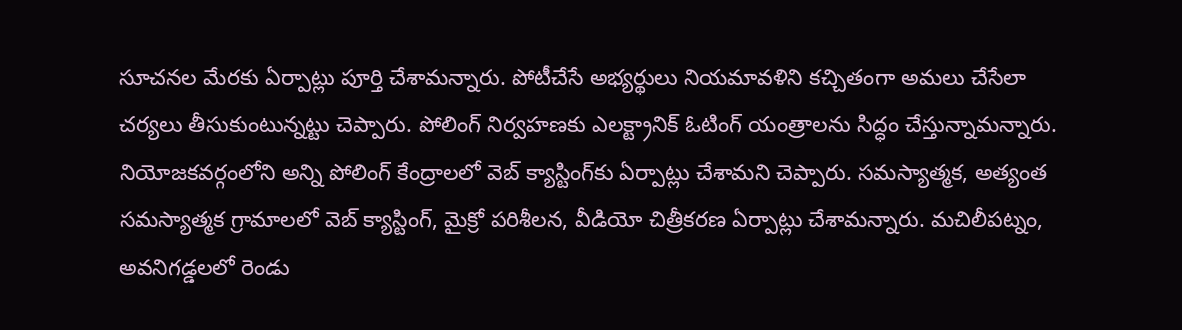సూచనల మేరకు ఏర్పాట్లు పూర్తి చేశామన్నారు. పోటీచేసే అభ్యర్థులు నియమావళిని కచ్చితంగా అమలు చేసేలా చర్యలు తీసుకుంటున్నట్టు చెప్పారు. పోలింగ్ నిర్వహణకు ఎలక్ట్రానిక్ ఓటింగ్ యంత్రాలను సిద్ధం చేస్తున్నామన్నారు. నియోజకవర్గంలోని అన్ని పోలింగ్ కేంద్రాలలో వెబ్ క్యాస్టింగ్‌కు ఏర్పాట్లు చేశామని చెప్పారు. సమస్యాత్మక, అత్యంత సమస్యాత్మక గ్రామాలలో వెబ్ క్యాస్టింగ్, మైక్రో పరిశీలన, వీడియో చిత్రీకరణ ఏర్పాట్లు చేశామన్నారు. మచిలీపట్నం, అవనిగడ్డలలో రెండు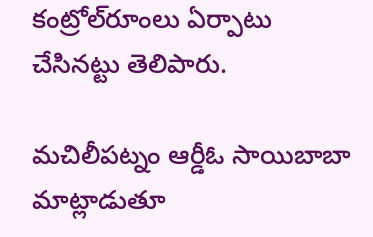కంట్రోల్‌రూంలు ఏర్పాటు చేసినట్టు తెలిపారు.

మచిలీపట్నం ఆర్డీఓ సాయిబాబా మాట్లాడుతూ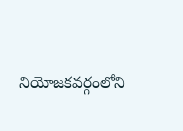నియోజకవర్గంలోని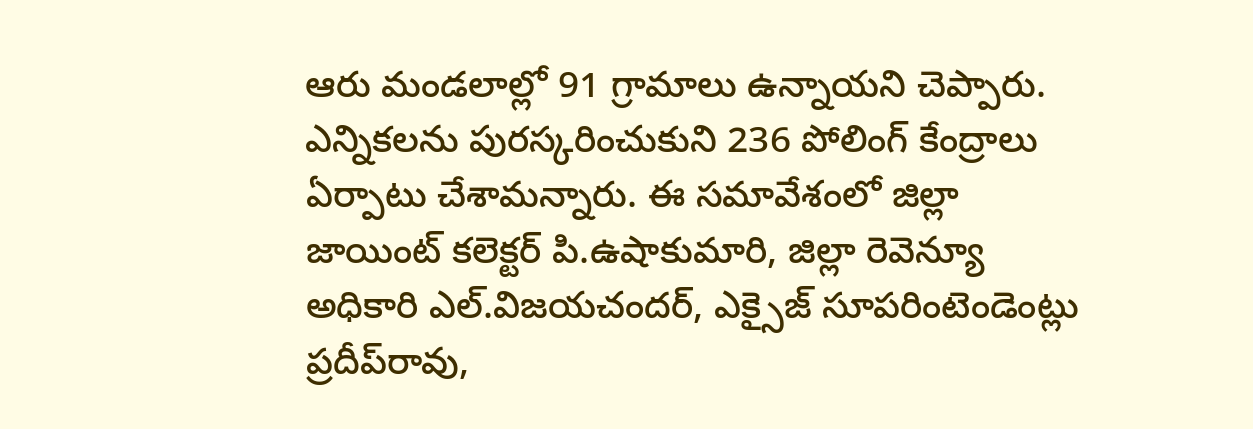ఆరు మండలాల్లో 91 గ్రామాలు ఉన్నాయని చెప్పారు. ఎన్నికలను పురస్కరించుకుని 236 పోలింగ్ కేంద్రాలు ఏర్పాటు చేశామన్నారు. ఈ సమావేశంలో జిల్లా జాయింట్ కలెక్టర్ పి.ఉషాకుమారి, జిల్లా రెవెన్యూ అధికారి ఎల్.విజయచందర్, ఎక్సైజ్ సూపరింటెండెంట్లు ప్రదీప్‌రావు,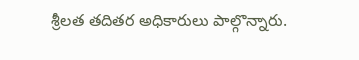శ్రీలత తదితర అధికారులు పాల్గొన్నారు.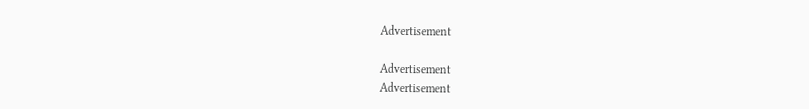Advertisement

Advertisement
Advertisement